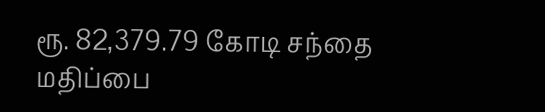ரூ. 82,379.79 கோடி சந்தை மதிப்பை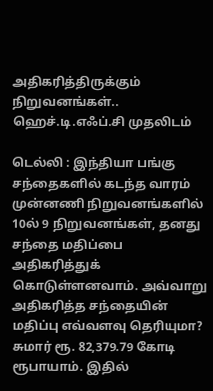அதிகரித்திருக்கும் நிறுவனங்கள்.. ஹெச்.டி.எஃப்.சி முதலிடம்

டெல்லி : இந்தியா பங்கு சந்தைகளில் கடந்த வாரம் முன்னணி நிறுவனங்களில் 10ல் 9 நிறுவனங்கள், தனது சந்தை மதிப்பை அதிகரித்துக் கொடுள்ளனவாம். அவ்வாறு அதிகரித்த சந்தையின் மதிப்பு எவ்வளவு தெரியுமா? சுமார் ரூ. 82,379.79 கோடி ரூபாயாம். இதில்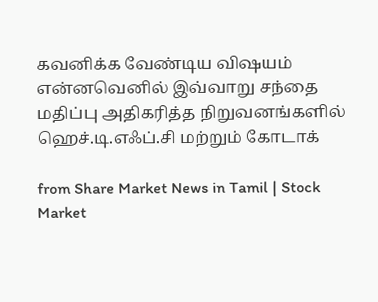கவனிக்க வேண்டிய விஷயம் என்னவெனில் இவ்வாறு சந்தை மதிப்பு அதிகரித்த நிறுவனங்களில் ஹெச்.டி.எஃப்.சி மற்றும் கோடாக்

from Share Market News in Tamil | Stock Market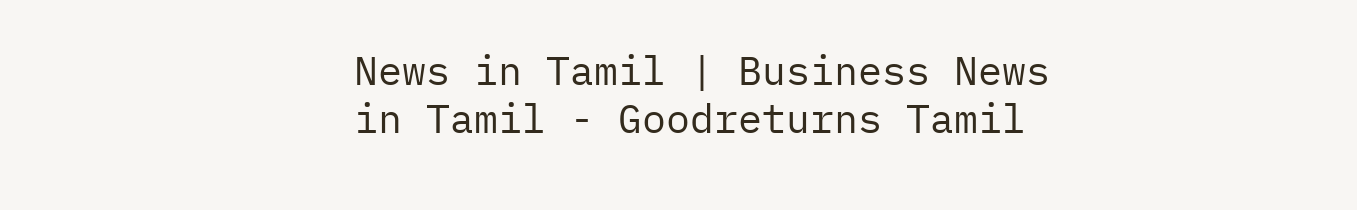News in Tamil | Business News in Tamil - Goodreturns Tamil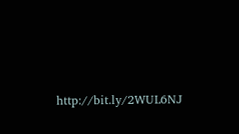http://bit.ly/2WUL6NJ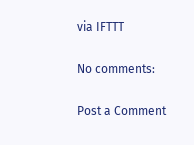via IFTTT

No comments:

Post a Comment